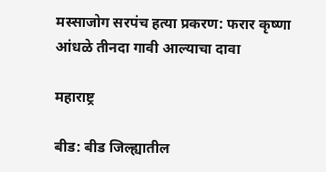मस्साजोग सरपंच हत्या प्रकरण: फरार कृष्णा आंधळे तीनदा गावी आल्याचा दावा

महाराष्ट्र

बीड: बीड जिल्ह्यातील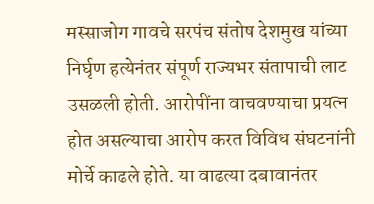मस्साजोग गावचे सरपंच संतोष देशमुख यांच्या निर्घृण हत्येनंतर संपूर्ण राज्यभर संतापाची लाट उसळली होती. आरोपींना वाचवण्याचा प्रयत्न होत असल्याचा आरोप करत विविध संघटनांनी मोर्चे काढले होते. या वाढत्या दबावानंतर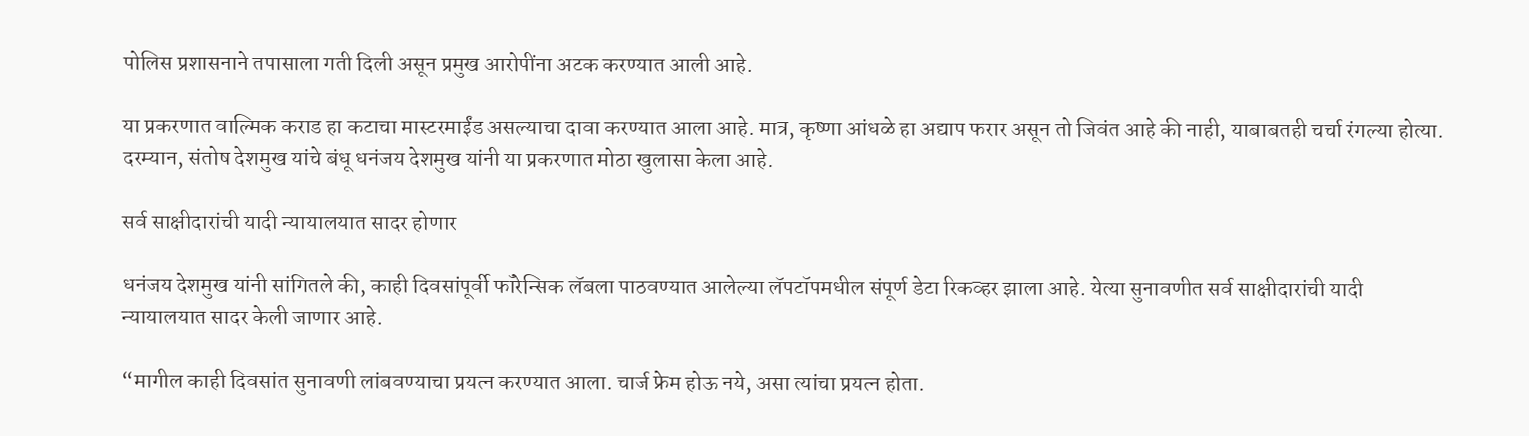पोलिस प्रशासनाने तपासाला गती दिली असून प्रमुख आरोपींना अटक करण्यात आली आहे.

या प्रकरणात वाल्मिक कराड हा कटाचा मास्टरमाईंड असल्याचा दावा करण्यात आला आहे. मात्र, कृष्णा आंधळे हा अद्याप फरार असून तो जिवंत आहे की नाही, याबाबतही चर्चा रंगल्या होत्या. दरम्यान, संतोष देशमुख यांचे बंधू धनंजय देशमुख यांनी या प्रकरणात मोठा खुलासा केला आहे.

सर्व साक्षीदारांची यादी न्यायालयात सादर होणार

धनंजय देशमुख यांनी सांगितले की, काही दिवसांपूर्वी फॉरेन्सिक लॅबला पाठवण्यात आलेल्या लॅपटॉपमधील संपूर्ण डेटा रिकव्हर झाला आहे. येत्या सुनावणीत सर्व साक्षीदारांची यादी न्यायालयात सादर केली जाणार आहे.

“मागील काही दिवसांत सुनावणी लांबवण्याचा प्रयत्न करण्यात आला. चार्ज फ्रेम होऊ नये, असा त्यांचा प्रयत्न होता.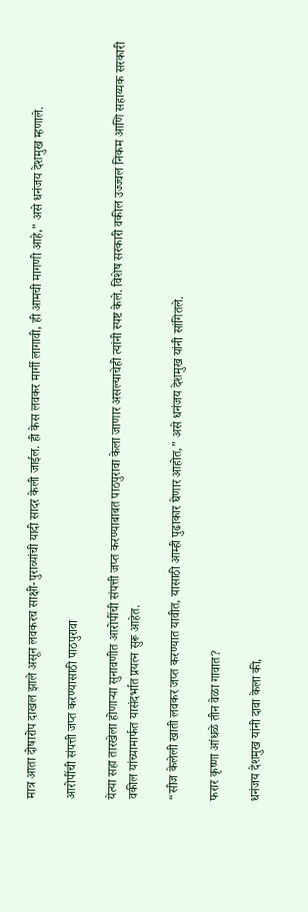मात्र आता दोषारोप दाखल झाले असून लवकरच साक्षी-पुराव्यांची यादी सादर केली जाईल. ही केस लवकर मार्गी लागावी, ही आमची मागणी आहे,” असे धनंजय देशमुख म्हणाले.

आरोपींची संपत्ती जप्त करण्यासाठी पाठपुरावा

येत्या सहा तारखेला होणाऱ्या सुनावणीत आरोपींची संपत्ती जप्त करण्याबाबत पाठपुरावा केला जाणार असल्याचेही त्यांनी स्पष्ट केले. विशेष सरकारी वकील उज्ज्वल निकम आणि सहाय्यक सरकारी वकील यांच्यामार्फत यासंदर्भात प्रयत्न सुरू आहेत.

“सीज केलेली खाती लवकर जप्त करण्यात यावीत, यासाठी आम्ही पुढाकार घेणार आहोत,” असे धनंजय देशमुख यांनी सांगितले.

फरार कृष्णा आंधळे तीन वेळा गावात?

धनंजय देशमुख यांनी दावा केला की,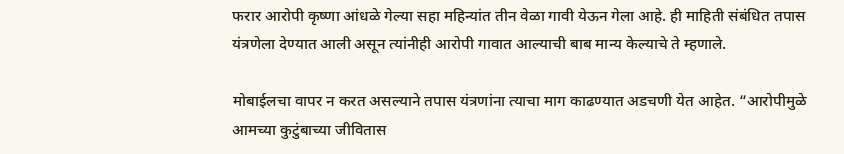फरार आरोपी कृष्णा आंधळे गेल्या सहा महिन्यांत तीन वेळा गावी येऊन गेला आहे. ही माहिती संबंधित तपास यंत्रणेला देण्यात आली असून त्यांनीही आरोपी गावात आल्याची बाब मान्य केल्याचे ते म्हणाले.

मोबाईलचा वापर न करत असल्याने तपास यंत्रणांना त्याचा माग काढण्यात अडचणी येत आहेत. “आरोपीमुळे आमच्या कुटुंबाच्या जीवितास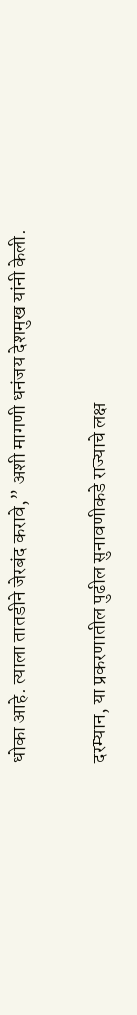धोका आहे. त्याला तातडीने जेरबंद करावे,” अशी मागणी धनंजय देशमुख यांनी केली.

दरम्यान, या प्रकरणातील पुढील सुनावणीकडे राज्याचे लक्ष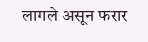लागले असून फरार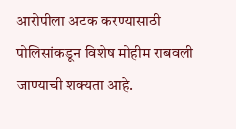आरोपीला अटक करण्यासाठी पोलिसांकडून विशेष मोहीम राबवली जाण्याची शक्यता आहे.